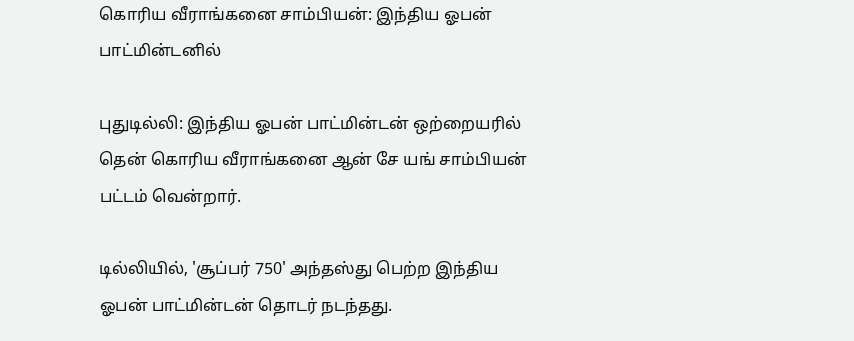கொரிய வீராங்கனை சாம்பியன்: இந்திய ஓபன் பாட்மின்டனில்

புதுடில்லி: இந்திய ஓபன் பாட்மின்டன் ஒற்றையரில் தென் கொரிய வீராங்கனை ஆன் சே யங் சாம்பியன் பட்டம் வென்றார்.

டில்லியில், 'சூப்பர் 750' அந்தஸ்து பெற்ற இந்திய ஓபன் பாட்மின்டன் தொடர் நடந்தது.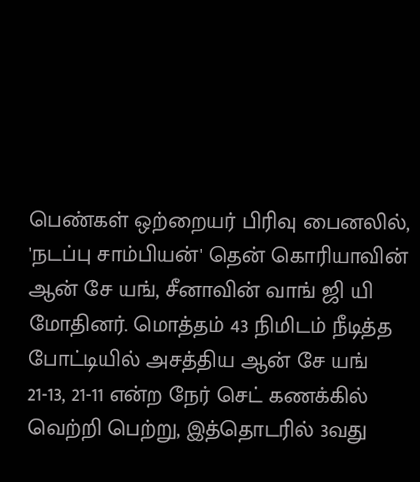பெண்கள் ஒற்றையர் பிரிவு பைனலில், 'நடப்பு சாம்பியன்' தென் கொரியாவின் ஆன் சே யங், சீனாவின் வாங் ஜி யி மோதினர். மொத்தம் 43 நிமிடம் நீடித்த போட்டியில் அசத்திய ஆன் சே யங் 21-13, 21-11 என்ற நேர் செட் கணக்கில் வெற்றி பெற்று, இத்தொடரில் 3வது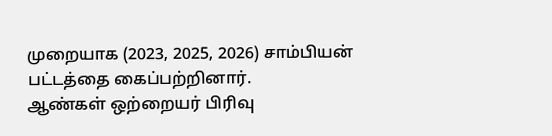முறையாக (2023, 2025, 2026) சாம்பியன் பட்டத்தை கைப்பற்றினார்.
ஆண்கள் ஒற்றையர் பிரிவு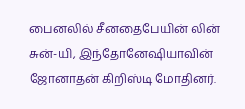பைனலில் சீனதைபேயின் லின் சுன்-யி, இந்தோனேஷியாவின் ஜோனாதன் கிறிஸ்டி மோதினர்.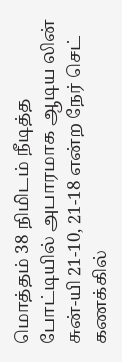மொத்தம் 38 நிமிடம் நீடித்த போட்டியில் அபாரமாக ஆடிய லின் சுன்-யி 21-10, 21-18 என்ற நேர் செட் கணக்கில்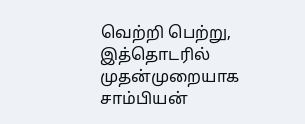வெற்றி பெற்று, இத்தொடரில் முதன்முறையாக சாம்பியன்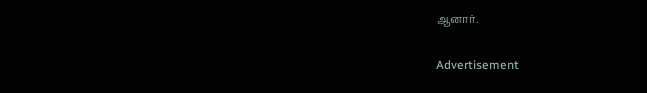ஆனார்.

Advertisement